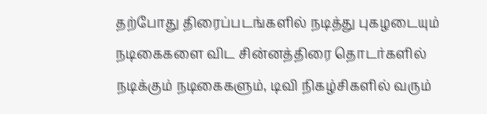தற்போது திரைப்படங்களில் நடித்து புகழடையும் நடிகைகளை விட சின்னத்திரை தொடர்களில் நடிக்கும் நடிகைகளும், டிவி நிகழ்சிகளில் வரும்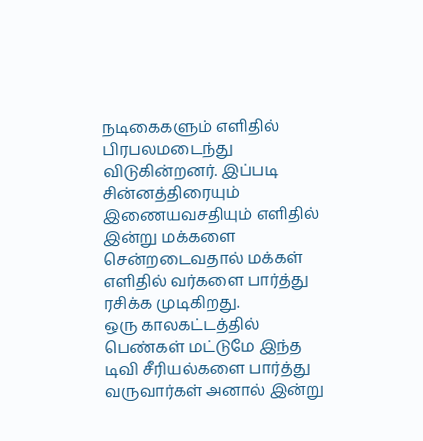நடிகைகளும் எளிதில் பிரபலமடைந்து விடுகின்றனர். இப்படி சின்னத்திரையும் இணையவசதியும் எளிதில் இன்று மக்களை சென்றடைவதால் மக்கள் எளிதில் வர்களை பார்த்து ரசிக்க முடிகிறது.
ஒரு காலகட்டத்தில் பெண்கள் மட்டுமே இந்த டிவி சீரியல்களை பார்த்து வருவார்கள் அனால் இன்று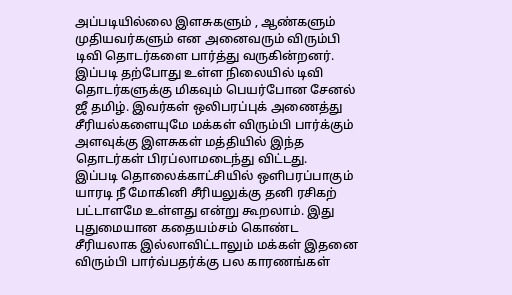அப்படியில்லை இளசுகளும் , ஆண்களும் முதியவர்களும் என அனைவரும் விரும்பி டிவி தொடர்களை பார்த்து வருகின்றனர். இப்படி தற்போது உள்ள நிலையில் டிவி தொடர்களுக்கு மிகவும் பெயர்போன சேனல் ஜீ தமிழ். இவர்கள் ஒலிபரப்புக் அணைத்து சீரியல்களையுமே மக்கள் விரும்பி பார்க்கும் அளவுக்கு இளசுகள் மத்தியில் இந்த தொடர்கள் பிரப்லாமடைந்து விட்டது.
இப்படி தொலைக்காட்சியில் ஒளிபரப்பாகும் யாரடி நீ மோகினி சீரியலுக்கு தனி ரசிகற் பட்டாளமே உள்ளது என்று கூறலாம். இது புதுமையான கதையம்சம் கொண்ட சீரியலாக இல்லாவிட்டாலும் மக்கள் இதனை விரும்பி பார்வ்பதர்க்கு பல காரணங்கள்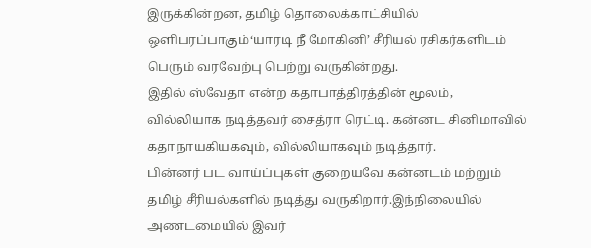இருக்கின்றன, தமிழ் தொலைக்காட்சியில் ஒளிபரப்பாகும்‘யாரடி நீ மோகினி’ சீரியல் ரசிகர்களிடம் பெரும் வரவேற்பு பெற்று வருகின்றது.
இதில் ஸ்வேதா என்ற கதாபாத்திரத்தின் மூலம், வில்லியாக நடித்தவர் சைத்ரா ரெட்டி. கன்னட சினிமாவில் கதாநாயகியகவும், வில்லியாகவும் நடித்தார்.
பின்னர் பட வாய்ப்புகள் குறையவே கன்னடம் மற்றும் தமிழ் சீரியல்களில் நடித்து வருகிறார்.இந்நிலையில் அணடமையில் இவர்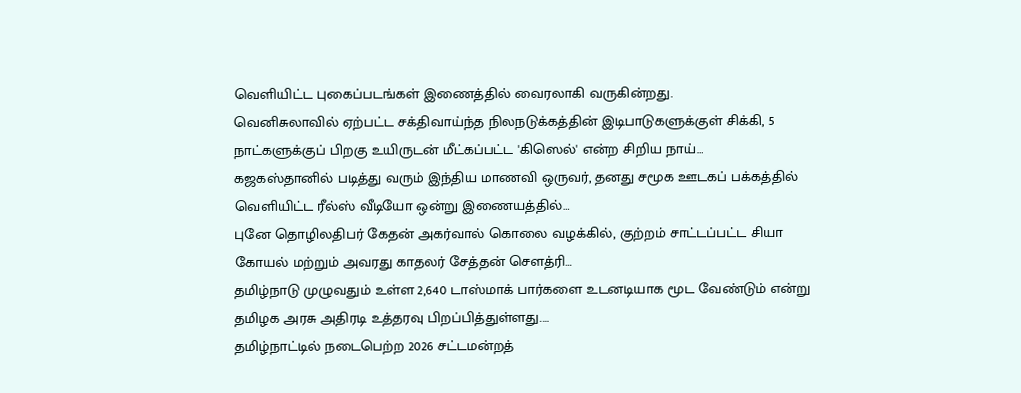வெளியிட்ட புகைப்படங்கள் இணைத்தில் வைரலாகி வருகின்றது.
வெனிசுலாவில் ஏற்பட்ட சக்திவாய்ந்த நிலநடுக்கத்தின் இடிபாடுகளுக்குள் சிக்கி, 5 நாட்களுக்குப் பிறகு உயிருடன் மீட்கப்பட்ட 'கிஸெல்' என்ற சிறிய நாய்…
கஜகஸ்தானில் படித்து வரும் இந்திய மாணவி ஒருவர், தனது சமூக ஊடகப் பக்கத்தில் வெளியிட்ட ரீல்ஸ் வீடியோ ஒன்று இணையத்தில்…
புனே தொழிலதிபர் கேதன் அகர்வால் கொலை வழக்கில், குற்றம் சாட்டப்பட்ட சியா கோயல் மற்றும் அவரது காதலர் சேத்தன் சௌத்ரி…
தமிழ்நாடு முழுவதும் உள்ள 2,640 டாஸ்மாக் பார்களை உடனடியாக மூட வேண்டும் என்று தமிழக அரசு அதிரடி உத்தரவு பிறப்பித்துள்ளது.…
தமிழ்நாட்டில் நடைபெற்ற 2026 சட்டமன்றத்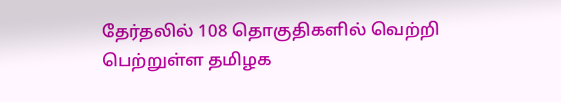தேர்தலில் 108 தொகுதிகளில் வெற்றி பெற்றுள்ள தமிழக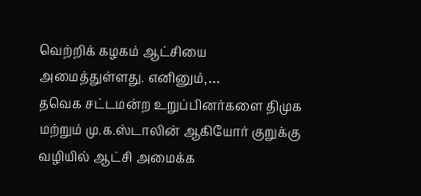வெற்றிக் கழகம் ஆட்சியை அமைத்துள்ளது. எனினும்,…
தவெக சட்டமன்ற உறுப்பினர்களை திமுக மற்றும் மு.க.ஸ்டாலின் ஆகியோர் குறுக்கு வழியில் ஆட்சி அமைக்க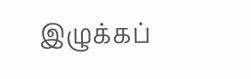இழுக்கப்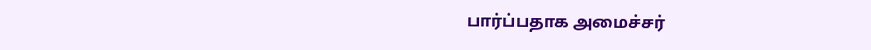பார்ப்பதாக அமைச்சர்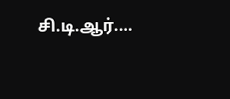சி.டி.ஆர்.…